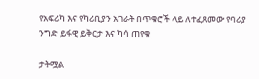የአፍሪካ እና የካሪቢያን አገራት በጥቁሮች ላይ ለተፈጸመው የባሪያ ንግድ ይፋዊ ይቅርታ እና ካሳ ጠየቁ

ታትሟል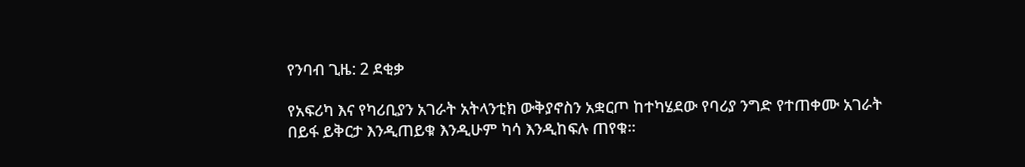የንባብ ጊዜ: 2 ደቂቃ

የአፍሪካ እና የካሪቢያን አገራት አትላንቲክ ውቅያኖስን አቋርጦ ከተካሄደው የባሪያ ንግድ የተጠቀሙ አገራት በይፋ ይቅርታ እንዲጠይቁ እንዲሁም ካሳ እንዲከፍሉ ጠየቁ።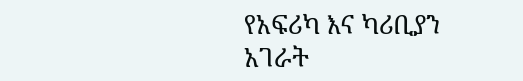የአፍሪካ እና ካሪቢያን አገራት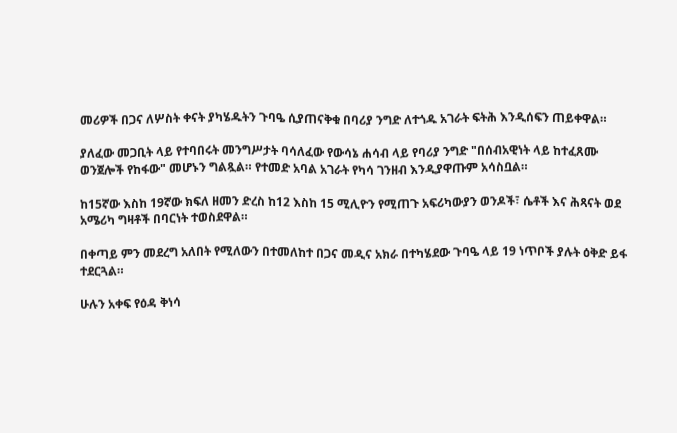መሪዎች በጋና ለሦስት ቀናት ያካሄዱትን ጉባዔ ሲያጠናቅቁ በባሪያ ንግድ ለተጎዱ አገራት ፍትሕ እንዲሰፍን ጠይቀዋል።

ያለፈው መጋቢት ላይ የተባበሩት መንግሥታት ባሳለፈው የውሳኔ ሐሳብ ላይ የባሪያ ንግድ "በሰብአዊነት ላይ ከተፈጸሙ ወንጀሎች የከፋው" መሆኑን ግልጿል። የተመድ አባል አገራት የካሳ ገንዘብ እንዲያዋጡም አሳስቧል።

ከ15ኛው እስከ 19ኛው ክፍለ ዘመን ድረስ ከ12 እስከ 15 ሚሊዮን የሚጠጉ አፍሪካውያን ወንዶች፣ ሴቶች እና ሕጻናት ወደ አሜሪካ ግዛቶች በባርነት ተወስደዋል።

በቀጣይ ምን መደረግ አለበት የሚለውን በተመለከተ በጋና መዲና አክራ በተካሄደው ጉባዔ ላይ 19 ነጥቦች ያሉት ዕቅድ ይፋ ተደርጓል።

ሁሉን አቀፍ የዕዳ ቅነሳ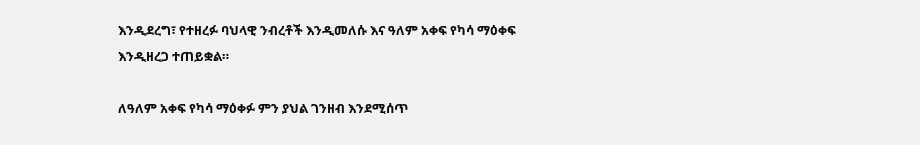እንዲደረግ፣ የተዘረፉ ባህላዊ ንብረቶች እንዲመለሱ እና ዓለም አቀፍ የካሳ ማዕቀፍ እንዲዘረጋ ተጠይቋል።

ለዓለም አቀፍ የካሳ ማዕቀፉ ምን ያህል ገንዘብ እንደሚሰጥ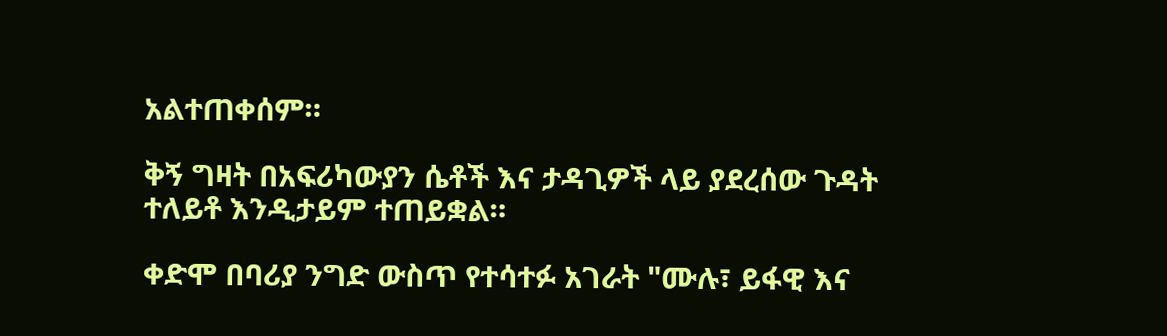አልተጠቀሰም።

ቅኝ ግዛት በአፍሪካውያን ሴቶች እና ታዳጊዎች ላይ ያደረሰው ጉዳት ተለይቶ እንዲታይም ተጠይቋል።

ቀድሞ በባሪያ ንግድ ውስጥ የተሳተፉ አገራት "ሙሉ፣ ይፋዊ እና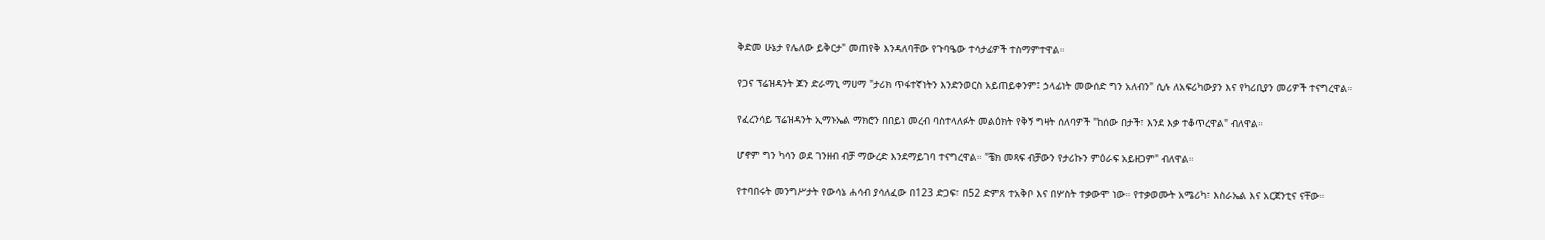ቅድመ ሁኔታ የሌለው ይቅርታ" መጠየቅ እንዳለባቸው የጉባዔው ተሳታፊዎች ተስማምተዋል።

የጋና ፕሬዝዳንት ጆን ድራማኒ ማሀማ "ታሪክ ጥፋተኛነትን እንድንወርስ አይጠይቀንም፤ ኃላፊነት መውሰድ ግን አለብን" ሲሉ ለአፍሪካውያን እና የካሪቢያን መሪዎች ተናግረዋል።

የፈረንሳይ ፕሬዝዳንት ኢማኑኤል ማክሮን በበይነ መረብ ባስተላለፉት መልዕክት የቅኝ ግዛት ሰለባዎች "ከሰው በታች፣ እንደ እቃ ተቆጥረዋል" ብለዋል።

ሆኖም ግን ካሳን ወደ ገንዘብ ብቻ ማውረድ እንደማይገባ ተናግረዋል። "ቼክ መጻፍ ብቻውን የታሪኩን ምዕራፍ አይዘጋም" ብለዋል።

የተባበሩት መንግሥታት የውሳኔ ሐሳብ ያሳለፈው በ123 ድጋፍ፣ በ52 ድምጸ ተአቅቦ እና በሦስት ተቃውሞ ነው። የተቃወሙት አሜሪካ፣ እስራኤል እና አርጀንቲና ናቸው።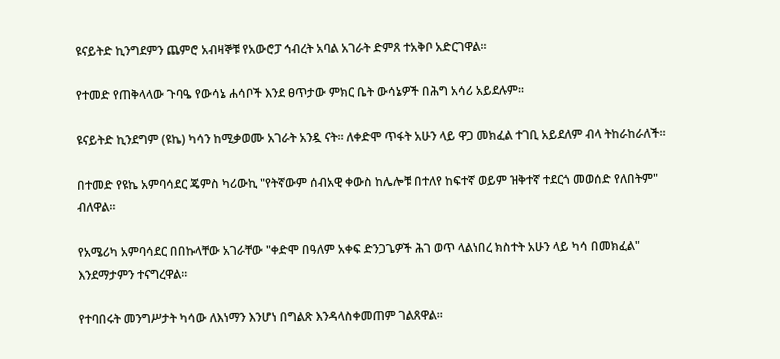ዩናይትድ ኪንግደምን ጨምሮ አብዛኞቹ የአውሮፓ ኅብረት አባል አገራት ድምጸ ተአቅቦ አድርገዋል።

የተመድ የጠቅላላው ጉባዔ የውሳኔ ሐሳቦች እንደ ፀጥታው ምክር ቤት ውሳኔዎች በሕግ አሳሪ አይደሉም።

ዩናይትድ ኪንደግም (ዩኬ) ካሳን ከሚቃወሙ አገራት አንዷ ናት። ለቀድሞ ጥፋት አሁን ላይ ዋጋ መክፈል ተገቢ አይደለም ብላ ትከራከራለች።

በተመድ የዩኬ አምባሳደር ጄምስ ካሪውኪ "የትኛውም ሰብአዊ ቀውስ ከሌሎቹ በተለየ ከፍተኛ ወይም ዝቅተኛ ተደርጎ መወሰድ የለበትም" ብለዋል።

የአሜሪካ አምባሳደር በበኩላቸው አገራቸው "ቀድሞ በዓለም አቀፍ ድንጋጌዎች ሕገ ወጥ ላልነበረ ክስተት አሁን ላይ ካሳ በመክፈል" እንደማታምን ተናግረዋል።

የተባበሩት መንግሥታት ካሳው ለእነማን እንሆነ በግልጽ እንዳላስቀመጠም ገልጸዋል።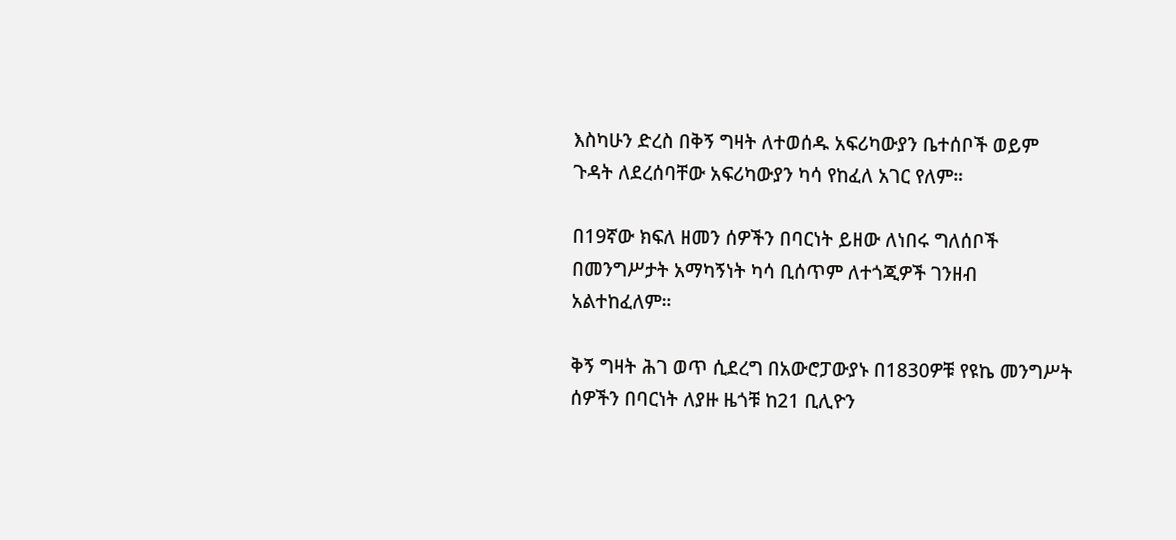እስካሁን ድረስ በቅኝ ግዛት ለተወሰዱ አፍሪካውያን ቤተሰቦች ወይም ጉዳት ለደረሰባቸው አፍሪካውያን ካሳ የከፈለ አገር የለም።

በ19ኛው ክፍለ ዘመን ሰዎችን በባርነት ይዘው ለነበሩ ግለሰቦች በመንግሥታት አማካኝነት ካሳ ቢሰጥም ለተጎጂዎች ገንዘብ አልተከፈለም።

ቅኝ ግዛት ሕገ ወጥ ሲደረግ በአውሮፓውያኑ በ1830ዎቹ የዩኬ መንግሥት ሰዎችን በባርነት ለያዙ ዜጎቹ ከ21 ቢሊዮን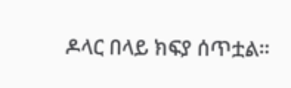ዶላር በላይ ክፍያ ሰጥቷል።